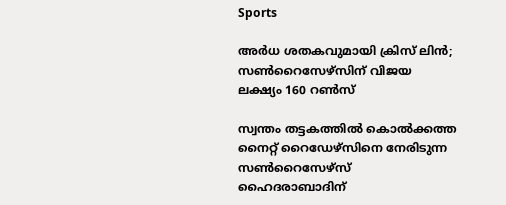Sports

അർധ ശതകവുമായി ക്രിസ് ലിൻ; സൺറൈസേഴ്സിന് വിജയ ലക്ഷ്യം 160 റൺസ്

സ്വന്തം തട്ടകത്തിൽ കൊൽക്കത്ത നൈറ്റ് റൈഡേഴ്സിനെ നേരിടുന്ന സൺറൈസേഴ്സ് ഹൈദരാബാദിന്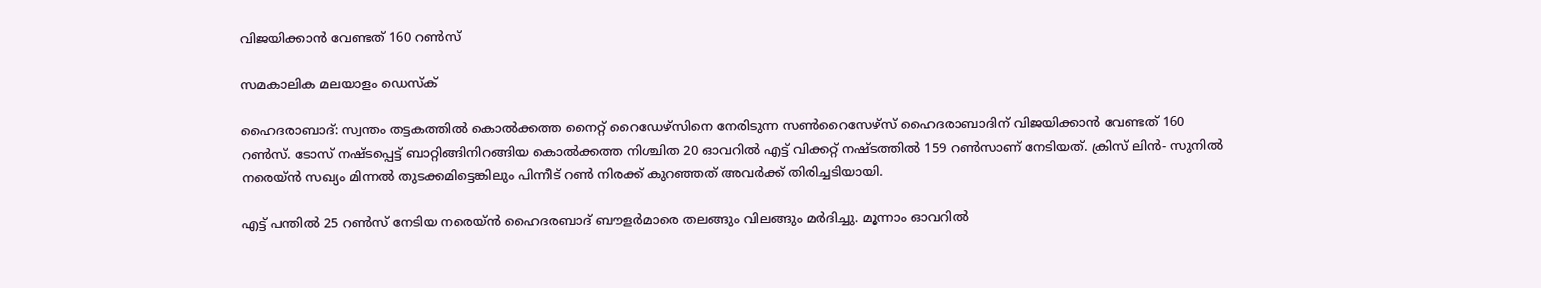വിജയിക്കാൻ വേണ്ടത് 160 റൺസ്

സമകാലിക മലയാളം ഡെസ്ക്

ഹൈദരാബാദ്: സ്വന്തം തട്ടകത്തിൽ കൊൽക്കത്ത നൈറ്റ് റൈഡേഴ്സിനെ നേരിടുന്ന സൺറൈസേഴ്സ് ഹൈദരാബാദിന് വിജയിക്കാൻ വേണ്ടത് 160 റൺസ്. ടോസ് നഷ്ടപ്പെട്ട് ബാറ്റിങ്ങിനിറങ്ങിയ കൊൽക്കത്ത നിശ്ചിത 20 ഓവറിൽ എട്ട് വിക്കറ്റ് നഷ്ടത്തിൽ 159 റൺസാണ് നേടിയത്. ക്രിസ് ലിൻ- സുനിൽ നരെയ്ൻ സഖ്യം മിന്നൽ തുടക്കമിട്ടെങ്കിലും പിന്നീട് റൺ നിരക്ക് കുറഞ്ഞത് അവർക്ക് തിരിച്ചടിയായി.

എട്ട് പന്തിൽ 25 റൺസ് നേടിയ നരെയ്ൻ ഹൈദരബാദ് ബൗളർമാരെ തലങ്ങും വിലങ്ങും മർദിച്ചു. മൂന്നാം ഓവറിൽ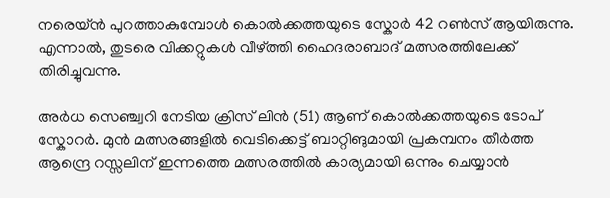നരെയ്ൻ പുറത്താകുമ്പോൾ കൊൽക്കത്തയുടെ സ്കോർ 42 റൺസ് ആയിരുന്നു. എന്നാൽ, തുടരെ വിക്കറ്റുകൾ വീഴ്ത്തി ഹൈദരാബാദ് മത്സരത്തിലേക്ക് തിരിച്ചുവന്നു.

അർധ സെഞ്ച്വറി നേടിയ ക്രിസ് ലിൻ (51) ആണ് കൊൽക്കത്തയുടെ ടോപ് സ്കോറർ. മുൻ മത്സരങ്ങളിൽ വെടിക്കെട്ട് ബാറ്റിങുമായി പ്രകമ്പനം തീർത്ത ആന്ദ്രെ റസ്സലിന് ഇന്നത്തെ മത്സരത്തിൽ കാര്യമായി ഒന്നും ചെയ്യാൻ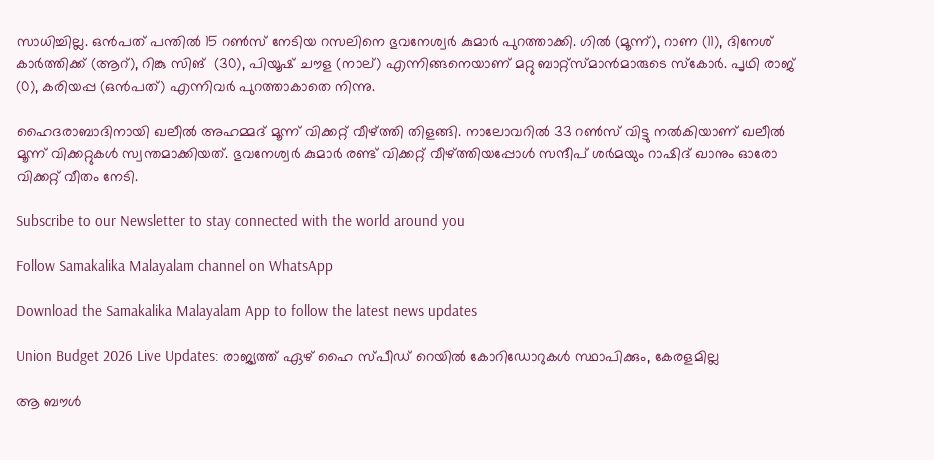സാധിച്ചില്ല. ഒൻ‌പത് പന്തിൽ 15 റൺസ് നേടിയ റസലിനെ ഭുവനേശ്വർ കുമാർ പുറത്താക്കി. ഗിൽ (മൂന്ന്), റാണ (11), ദിനേശ് കാർത്തിക്ക് (ആറ്), റിങ്കു സിങ്  (30), പിയൂഷ് ചൗള (നാല്) എന്നിങ്ങനെയാണ് മറ്റു ബാറ്റ്സ്മാൻമാരുടെ സ്കോർ. പൃഥി രാജ് (0), കരിയപ്പ (ഒൻപത്) എന്നിവർ പുറത്താകാതെ നിന്നു.

ഹൈദരാബാദിനായി ഖലീൽ അഹമ്മദ് മൂന്ന് വിക്കറ്റ് വീഴ്ത്തി തിളങ്ങി. നാലോവറിൽ 33 റൺസ് വിട്ടു നൽകിയാണ് ഖലീൽ മൂന്ന് വിക്കറ്റുകൾ സ്വന്തമാക്കിയത്. ഭുവനേശ്വർ കുമാർ രണ്ട് വിക്കറ്റ് വീഴ്ത്തിയപ്പോൾ സന്ദീപ് ശർമയും റാഷിദ് ഖാനും ഓരോ വിക്കറ്റ് വീതം നേടി.

Subscribe to our Newsletter to stay connected with the world around you

Follow Samakalika Malayalam channel on WhatsApp

Download the Samakalika Malayalam App to follow the latest news updates

Union Budget 2026 Live Updates: രാജ്യത്ത് ഏഴ് ഹൈ സ്പീഡ് റെയില്‍ കോറിഡോറുകള്‍ സ്ഥാപിക്കും, കേരളമില്ല

ആ ബൗൾ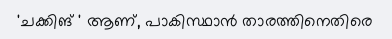'ചക്കിങ് ' ആണ്, പാകിസ്ഥാൻ താരത്തിനെതിരെ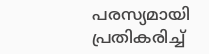പരസ്യമായി പ്രതികരിച്ച്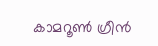കാമറൂൺ ഗ്രീൻ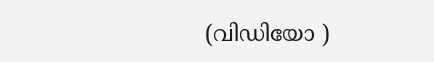(വിഡിയോ )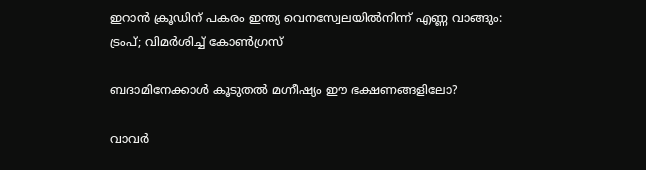ഇറാന്‍ ക്രൂഡിന് പകരം ഇന്ത്യ വെനസ്വേലയില്‍നിന്ന് എണ്ണ വാങ്ങും: ട്രംപ്; വിമര്‍ശിച്ച് കോണ്‍ഗ്രസ്

ബദാമിനേക്കാൾ കൂടുതൽ മഗ്നീഷ്യം ഈ ഭക്ഷണങ്ങളിലോ?

വാവര്‍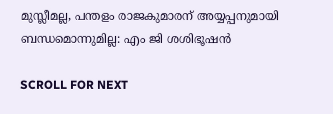മുസ്ലീമല്ല, പന്തളം രാജകുമാരന് അയ്യപ്പനുമായി ബന്ധമൊന്നുമില്ല: എം ജി ശശിഭൂഷന്‍

SCROLL FOR NEXT